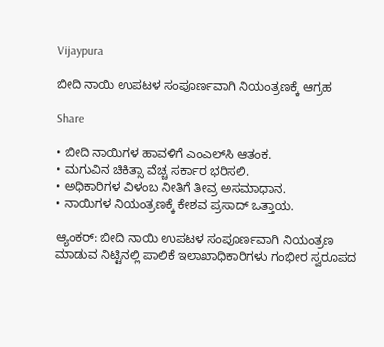Vijaypura

ಬೀದಿ ನಾಯಿ ಉಪಟಳ ಸಂಪೂರ್ಣವಾಗಿ ನಿಯಂತ್ರಣಕ್ಕೆ ಆಗ್ರಹ

Share

• ಬೀದಿ ನಾಯಿಗಳ ಹಾವಳಿಗೆ ಎಂಎಲ್‌ಸಿ ಆತಂಕ.
• ಮಗುವಿನ ಚಿಕಿತ್ಸಾ ವೆಚ್ಚ ಸರ್ಕಾರ ಭರಿಸಲಿ.
• ಅಧಿಕಾರಿಗಳ ವಿಳಂಬ ನೀತಿಗೆ ತೀವ್ರ ಅಸಮಾಧಾನ.
• ನಾಯಿಗಳ ನಿಯಂತ್ರಣಕ್ಕೆ ಕೇಶವ ಪ್ರಸಾದ್ ಒತ್ತಾಯ.

ಆ್ಯಂಕರ್: ಬೀದಿ ನಾಯಿ ಉಪಟಳ ಸಂಪೂರ್ಣವಾಗಿ ನಿಯಂತ್ರಣ ಮಾಡುವ ನಿಟ್ಟಿನಲ್ಲಿ ಪಾಲಿಕೆ ಇಲಾಖಾಧಿಕಾರಿಗಳು ಗಂಭೀರ ಸ್ವರೂಪದ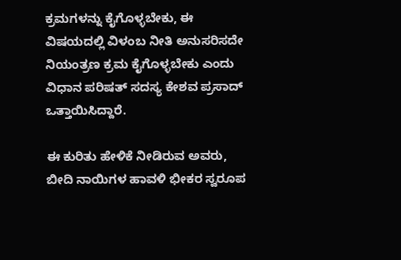ಕ್ರಮಗಳನ್ನು ಕೈಗೊಳ್ಳಬೇಕು, ಈ ವಿಷಯದಲ್ಲಿ ವಿಳಂಬ ನೀತಿ ಅನುಸರಿಸದೇ ನಿಯಂತ್ರಣ ಕ್ರಮ ಕೈಗೊಳ್ಳಬೇಕು ಎಂದು ವಿಧಾನ ಪರಿಷತ್ ಸದಸ್ಯ ಕೇಶವ ಪ್ರಸಾದ್ ಒತ್ತಾಯಿಸಿದ್ದಾರೆ.

ಈ ಕುರಿತು ಹೇಳಿಕೆ ನೀಡಿರುವ ಅವರು, ಬೀದಿ ನಾಯಿಗಳ ಹಾವಳಿ ಭೀಕರ ಸ್ವರೂಪ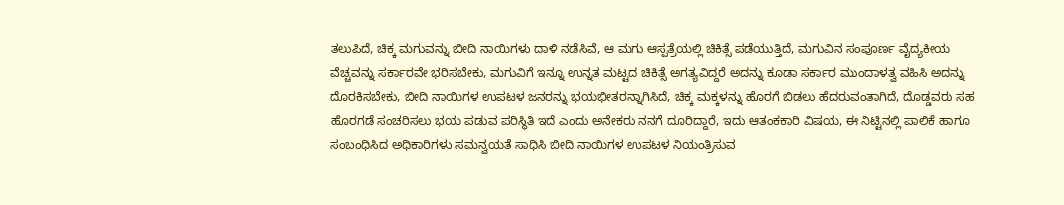ತಲುಪಿದೆ, ಚಿಕ್ಕ ಮಗುವನ್ನು ಬೀದಿ ನಾಯಿಗಳು ದಾಳಿ ನಡೆಸಿವೆ, ಆ ಮಗು ಆಸ್ಪತ್ರೆಯಲ್ಲಿ ಚಿಕಿತ್ಸೆ ಪಡೆಯುತ್ತಿದೆ, ಮಗುವಿನ ಸಂಪೂರ್ಣ ವೈದ್ಯಕೀಯ ವೆಚ್ಚವನ್ನು ಸರ್ಕಾರವೇ ಭರಿಸಬೇಕು, ಮಗುವಿಗೆ ಇನ್ನೂ ಉನ್ನತ ಮಟ್ಟದ ಚಿಕಿತ್ಸೆ ಅಗತ್ಯವಿದ್ದರೆ ಅದನ್ನು ಕೂಡಾ ಸರ್ಕಾರ ಮುಂದಾಳತ್ವ ವಹಿಸಿ ಅದನ್ನು ದೊರಕಿಸಬೇಕು, ಬೀದಿ ನಾಯಿಗಳ ಉಪಟಳ ಜನರನ್ನು ಭಯಭೀತರನ್ನಾಗಿಸಿದೆ, ಚಿಕ್ಕ ಮಕ್ಕಳನ್ನು ಹೊರಗೆ ಬಿಡಲು ಹೆದರುವಂತಾಗಿದೆ, ದೊಡ್ಡವರು ಸಹ ಹೊರಗಡೆ ಸಂಚರಿಸಲು ಭಯ ಪಡುವ ಪರಿಸ್ಥಿತಿ ಇದೆ ಎಂದು ಅನೇಕರು ನನಗೆ ದೂರಿದ್ದಾರೆ, ಇದು ಆತಂಕಕಾರಿ ವಿಷಯ, ಈ ನಿಟ್ಟಿನಲ್ಲಿ ಪಾಲಿಕೆ ಹಾಗೂ ಸಂಬಂಧಿಸಿದ ಅಧಿಕಾರಿಗಳು ಸಮನ್ವಯತೆ ಸಾಧಿಸಿ ಬೀದಿ ನಾಯಿಗಳ ಉಪಟಳ ನಿಯಂತ್ರಿಸುವ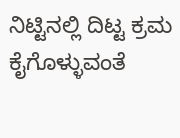ನಿಟ್ಟಿನಲ್ಲಿ ದಿಟ್ಟ ಕ್ರಮ ಕೈಗೊಳ್ಳುವಂತೆ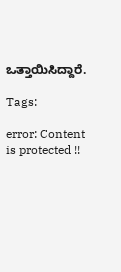ಒತ್ತಾಯಿಸಿದ್ದಾರೆ.

Tags:

error: Content is protected !!